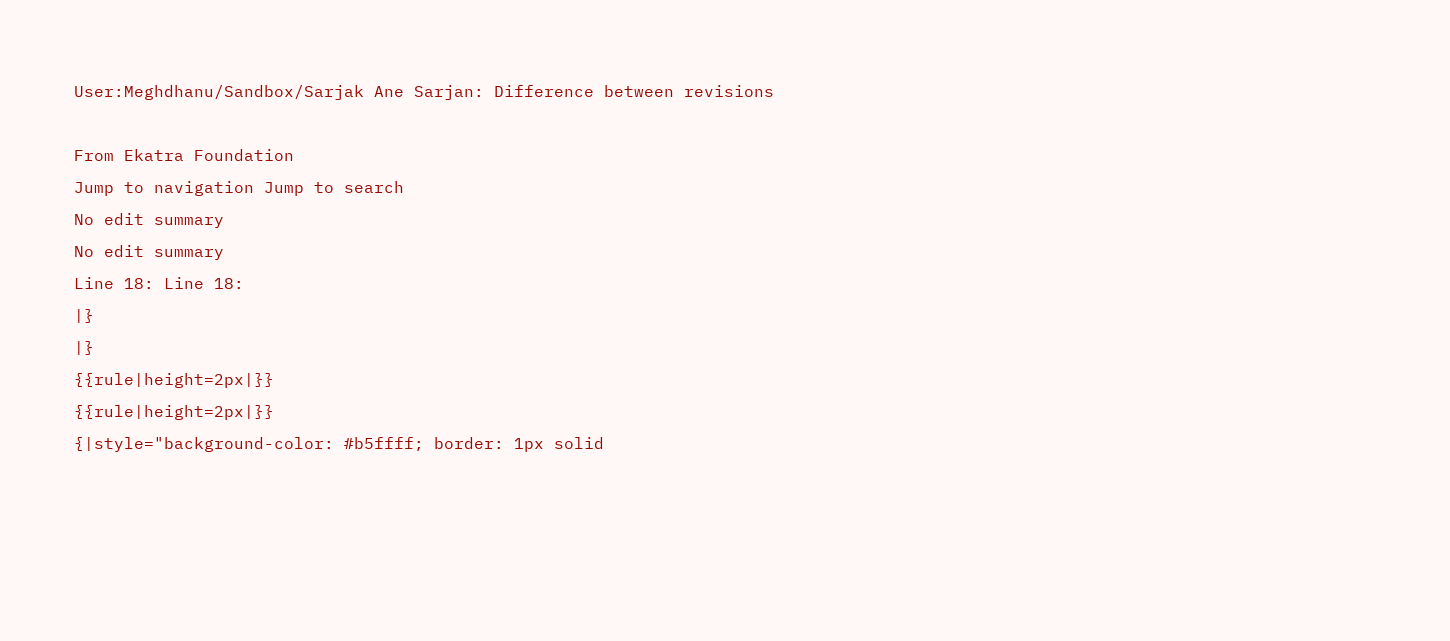User:Meghdhanu/Sandbox/Sarjak Ane Sarjan: Difference between revisions

From Ekatra Foundation
Jump to navigation Jump to search
No edit summary
No edit summary
Line 18: Line 18:
|}
|}
{{rule|height=2px|}}
{{rule|height=2px|}}
{|style="background-color: #b5ffff; border: 1px solid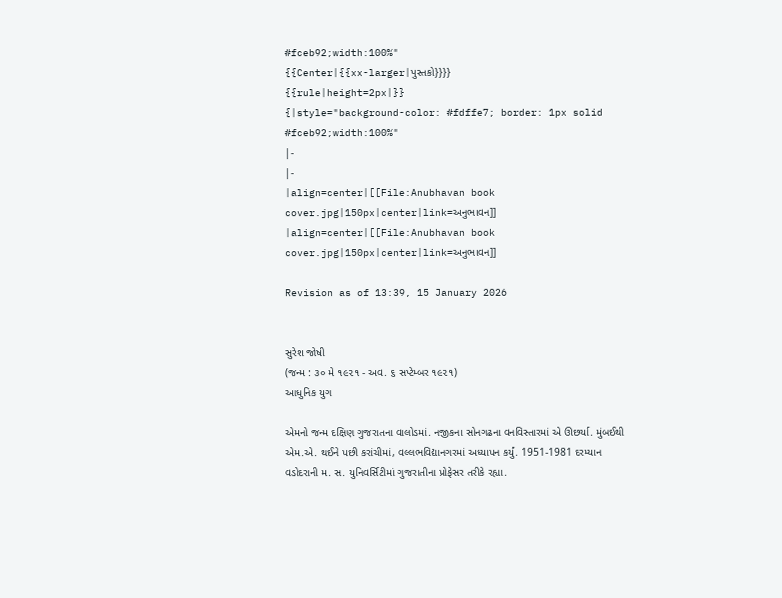#fceb92;width:100%"
{{Center|{{xx-larger|પુસ્તકો}}}}
{{rule|height=2px|}}
{|style="background-color: #fdffe7; border: 1px solid #fceb92;width:100%"
|-
|-
|align=center|[[File:Anubhavan book cover.jpg|150px|center|link=અનુભાવન]]
|align=center|[[File:Anubhavan book cover.jpg|150px|center|link=અનુભાવન]]

Revision as of 13:39, 15 January 2026


સુરેશ જોષી
(જન્મ : ૩૦ મે ૧૯૨૧ - અવ. ૬ સપ્ટેમ્બર ૧૯૨૧)
આધુનિક યુગ

એમનો જન્મ દક્ષિણ ગુજરાતના વાલોડમાં. નજીકના સોનગઢના વનવિસ્તારમાં એ ઊછર્યા. મુંબઈથી એમ.એ. થઈને પછી કરાંચીમાં, વલ્લભવિદ્યાનગરમાં અધ્યાપન કર્યું. 1951-1981 દરમ્યાન વડોદરાની મ. સ. યુનિવર્સિટીમાં ગુજરાતીના પ્રોફેસર તરીકે રહ્યા.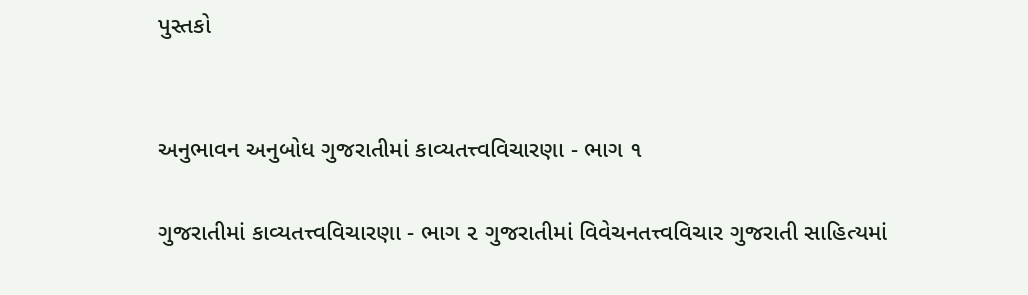પુસ્તકો


અનુભાવન અનુબોધ ગુજરાતીમાં કાવ્યતત્ત્વવિચારણા - ભાગ ૧

ગુજરાતીમાં કાવ્યતત્ત્વવિચારણા - ભાગ ૨ ગુજરાતીમાં વિવેચનતત્ત્વવિચાર ગુજરાતી સાહિત્યમાં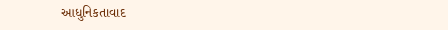આધુનિકતાવાદ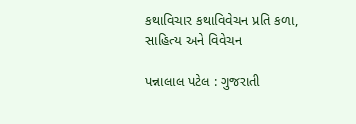કથાવિચાર કથાવિવેચન પ્રતિ કળા, સાહિત્ય અને વિવેચન

પન્નાલાલ પટેલ : ગુજરાતી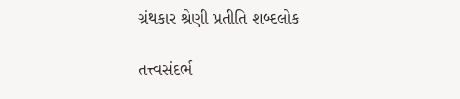ગ્રંથકાર શ્રેણી પ્રતીતિ શબ્દલોક

તત્ત્વસંદર્ભ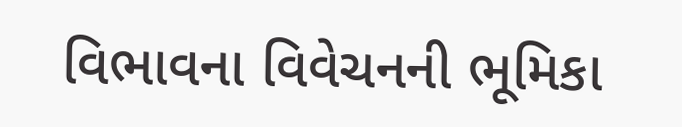વિભાવના વિવેચનની ભૂમિકા